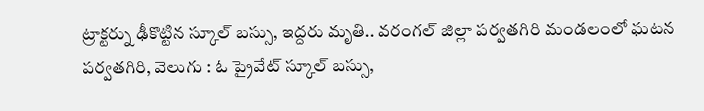ట్రాక్టర్ను ఢీకొట్టిన స్కూల్ బస్సు, ఇద్దరు మృతి.. వరంగల్ జిల్లా పర్వతగిరి మండలంలో ఘటన
పర్వతగిరి, వెలుగు : ఓ ప్రైవేట్ స్కూల్ బస్సు,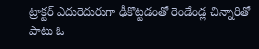ట్రాక్టర్ ఎదురెదురుగా ఢీకొట్టడంతో రెండేండ్ల చిన్నారితో పాటు ఓ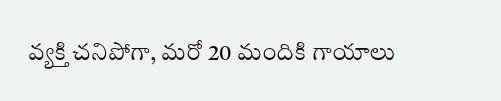వ్యక్తి చనిపోగా, మరో 20 మందికి గాయాలు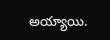అయ్యాయి.